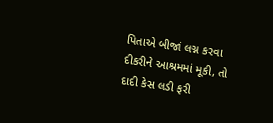પિતાએ બીજાં લગ્ન કરવા દીકરીને આશ્રમમાં મૂકી, તો દાદી કેસ લડી ફરી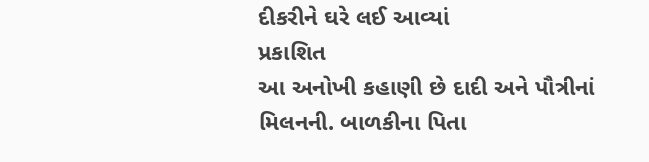દીકરીને ઘરે લઈ આવ્યાં
પ્રકાશિત
આ અનોખી કહાણી છે દાદી અને પૌત્રીનાં મિલનની. બાળકીના પિતા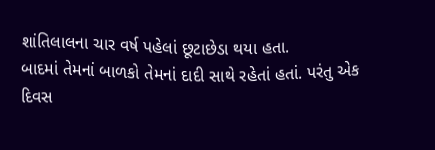શાંતિલાલના ચાર વર્ષ પહેલાં છૂટાછેડા થયા હતા.
બાદમાં તેમનાં બાળકો તેમનાં દાદી સાથે રહેતાં હતાં. પરંતુ એક દિવસ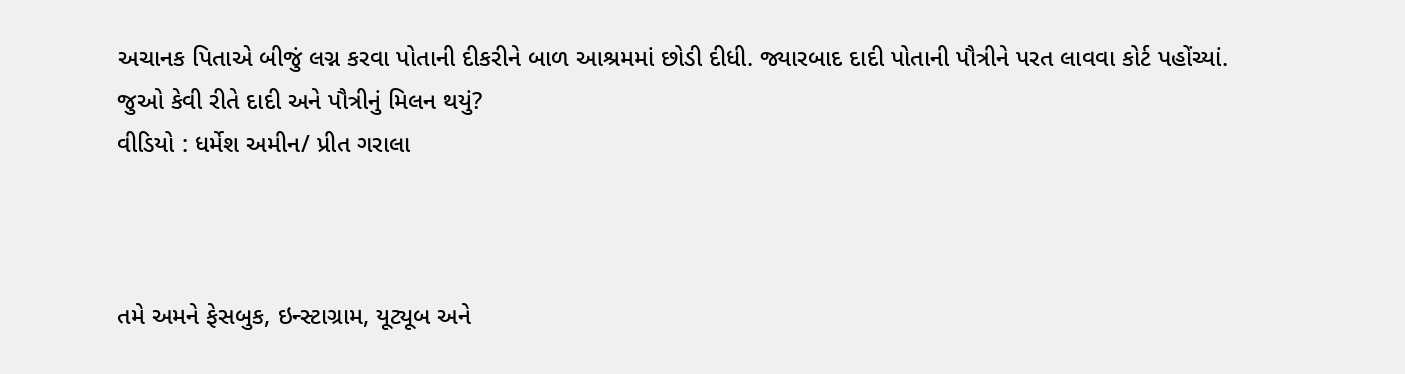અચાનક પિતાએ બીજું લગ્ન કરવા પોતાની દીકરીને બાળ આશ્રમમાં છોડી દીધી. જ્યારબાદ દાદી પોતાની પૌત્રીને પરત લાવવા કોર્ટ પહોંચ્યાં.
જુઓ કેવી રીતે દાદી અને પૌત્રીનું મિલન થયું?
વીડિયો : ધર્મેશ અમીન/ પ્રીત ગરાલા



તમે અમને ફેસબુક, ઇન્સ્ટાગ્રામ, યૂટ્યૂબ અને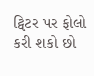ટ્વિટર પર ફોલો કરી શકો છો